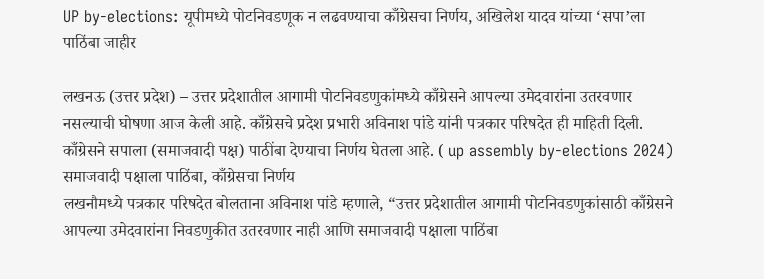UP by-elections: यूपीमध्ये पोटनिवडणूक न लढवण्याचा काँग्रेसचा निर्णय, अखिलेश यादव यांच्या ‘सपा’ला पाठिंबा जाहीर

लखनऊ (उत्तर प्रदेश) – उत्तर प्रदेशातील आगामी पोटनिवडणुकांमध्ये काँग्रेसने आपल्या उमेदवारांना उतरवणार नसल्याची घोषणा आज केली आहे. काँग्रेसचे प्रदेश प्रभारी अविनाश पांडे यांनी पत्रकार परिषदेत ही माहिती दिली. काँग्रेसने सपाला (समाजवादी पक्ष) पाठींबा देण्याचा निर्णय घेतला आहे. ( up assembly by-elections 2024)
समाजवादी पक्षाला पाठिंबा, काँग्रेसचा निर्णय
लखनौमध्ये पत्रकार परिषदेत बोलताना अविनाश पांडे म्हणाले, “उत्तर प्रदेशातील आगामी पोटनिवडणुकांसाठी काँग्रेसने आपल्या उमेदवारांना निवडणुकीत उतरवणार नाही आणि समाजवादी पक्षाला पाठिंबा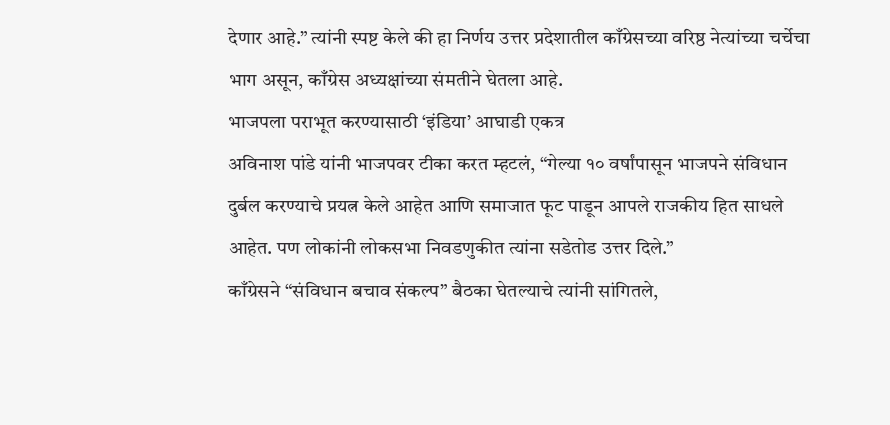देणार आहे.” त्यांनी स्पष्ट केले की हा निर्णय उत्तर प्रदेशातील काँग्रेसच्या वरिष्ठ नेत्यांच्या चर्चेचा भाग असून, काँग्रेस अध्यक्षांच्या संमतीने घेतला आहे.
भाजपला पराभूत करण्यासाठी ‘इंडिया’ आघाडी एकत्र
अविनाश पांडे यांनी भाजपवर टीका करत म्हटलं, “गेल्या १० वर्षांपासून भाजपने संविधान दुर्बल करण्याचे प्रयत्न केले आहेत आणि समाजात फूट पाडून आपले राजकीय हित साधले आहेत. पण लोकांनी लोकसभा निवडणुकीत त्यांना सडेतोड उत्तर दिले.”
काँग्रेसने “संविधान बचाव संकल्प” बैठका घेतल्याचे त्यांनी सांगितले,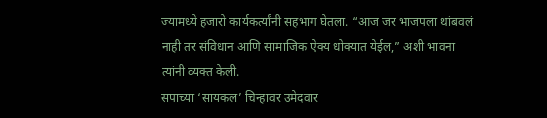ज्यामध्ये हजारो कार्यकर्त्यांनी सहभाग घेतला. “आज जर भाजपला थांबवलं नाही तर संविधान आणि सामाजिक ऐक्य धोक्यात येईल,” अशी भावना त्यांनी व्यक्त केली.
सपाच्या ‘सायकल’ चिन्हावर उमेदवार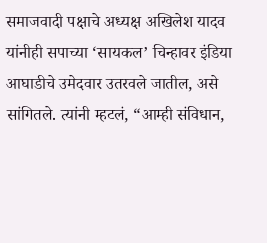समाजवादी पक्षाचे अध्यक्ष अखिलेश यादव यांनीही सपाच्या ‘सायकल’ चिन्हावर इंडिया आघाडीचे उमेदवार उतरवले जातील, असे सांगितले. त्यांनी म्हटलं, “आम्ही संविधान,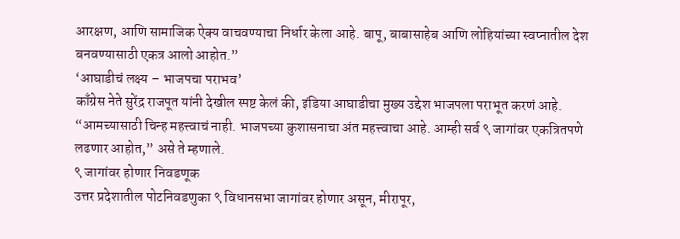आरक्षण, आणि सामाजिक ऐक्य वाचवण्याचा निर्धार केला आहे. बापू, बाबासाहेब आणि लोहियांच्या स्वप्नातील देश बनवण्यासाठी एकत्र आलो आहोत.”
‘आघाडीचं लक्ष्य – भाजपचा पराभव’
काँग्रेस नेते सुरेंद्र राजपूत यांनी देखील स्पष्ट केलं की, इंडिया आघाडीचा मुख्य उद्देश भाजपला पराभूत करणं आहे. “आमच्यासाठी चिन्ह महत्त्वाचं नाही. भाजपच्या कुशासनाचा अंत महत्त्वाचा आहे. आम्ही सर्व ९ जागांवर एकत्रितपणे लढणार आहोत,” असे ते म्हणाले.
९ जागांवर होणार निवडणूक
उत्तर प्रदेशातील पोटनिवडणुका ९ विधानसभा जागांवर होणार असून, मीरापूर,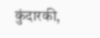कुंदारकी,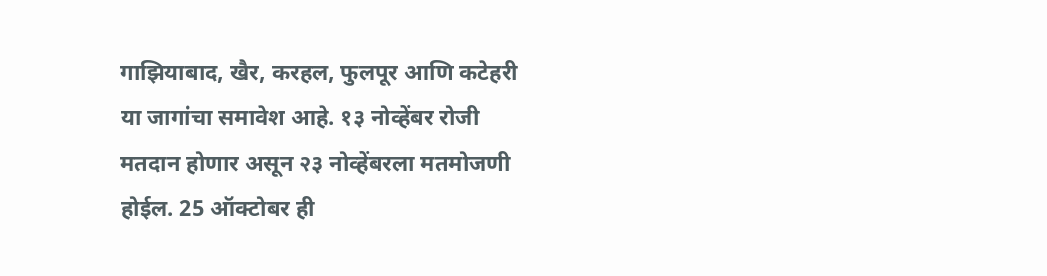गाझियाबाद, खैर, करहल, फुलपूर आणि कटेहरी या जागांचा समावेश आहे. १३ नोव्हेंबर रोजी मतदान होणार असून २३ नोव्हेंबरला मतमोजणी होईल. 25 ऑक्टोबर ही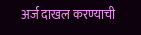अर्ज दाखल करण्याची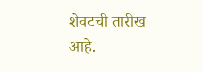शेवटची तारीख आहे.